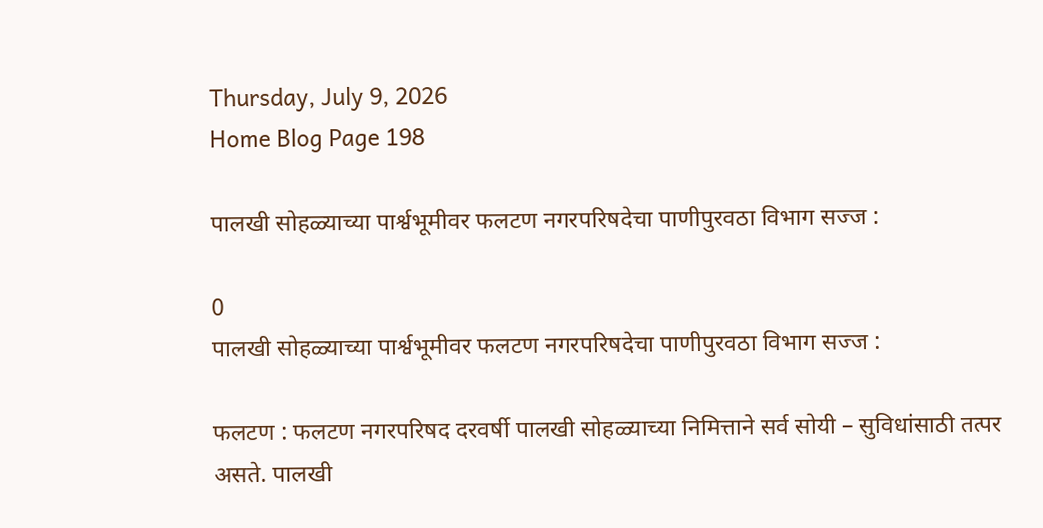Thursday, July 9, 2026
Home Blog Page 198

पालखी सोहळ्याच्या पार्श्वभूमीवर फलटण नगरपरिषदेचा पाणीपुरवठा विभाग सज्ज :

0
पालखी सोहळ्याच्या पार्श्वभूमीवर फलटण नगरपरिषदेचा पाणीपुरवठा विभाग सज्ज :

फलटण : फलटण नगरपरिषद दरवर्षी पालखी सोहळ्याच्या निमित्ताने सर्व सोयी – सुविधांसाठी तत्पर असते. पालखी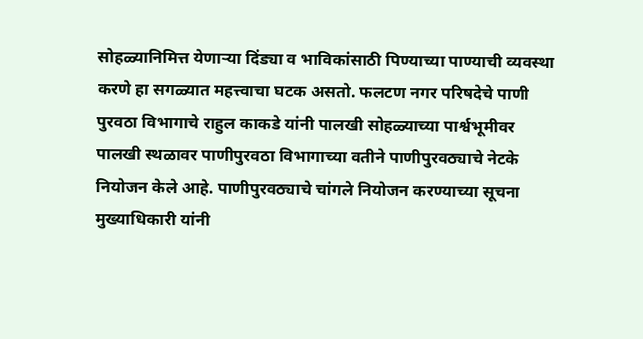सोहळ्यानिमित्त येणाऱ्या दिंड्या व भाविकांसाठी पिण्याच्या पाण्याची व्यवस्था करणे हा सगळ्यात महत्त्वाचा घटक असतो. फलटण नगर परिषदेचे पाणी पुरवठा विभागाचे राहुल काकडे यांनी पालखी सोहळ्याच्या पार्श्वभूमीवर पालखी स्थळावर पाणीपुरवठा विभागाच्या वतीने पाणीपुरवठ्याचे नेटके नियोजन केले आहे. पाणीपुरवठ्याचे चांगले नियोजन करण्याच्या सूचना मुख्याधिकारी यांनी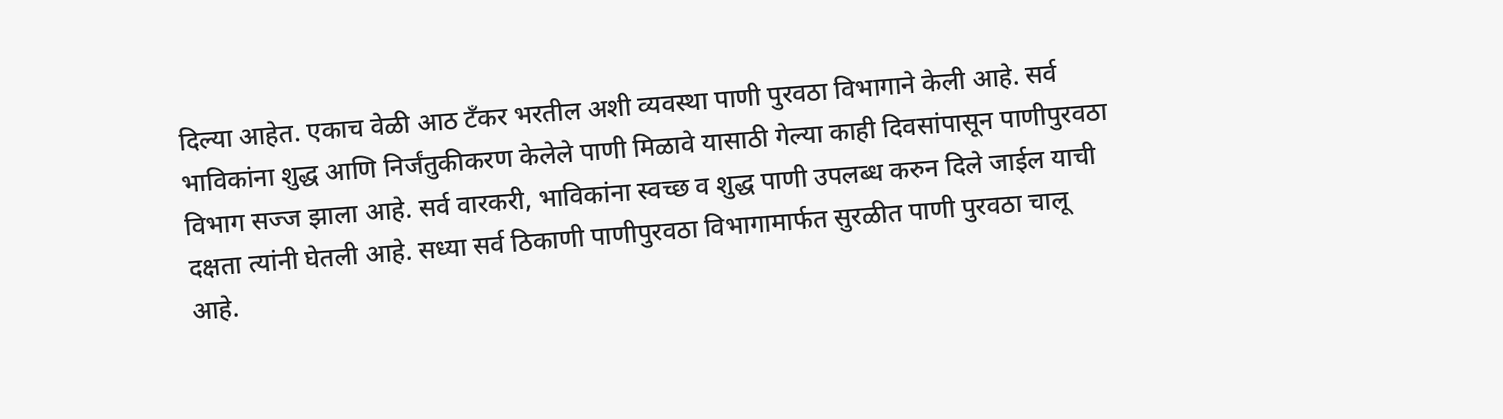दिल्या आहेत. एकाच वेळी आठ टँकर भरतील अशी व्यवस्था पाणी पुरवठा विभागाने केली आहे. सर्व भाविकांना शुद्ध आणि निर्जंतुकीकरण केलेले पाणी मिळावे यासाठी गेल्या काही दिवसांपासून पाणीपुरवठा विभाग सज्ज झाला आहे. सर्व वारकरी, भाविकांना स्वच्छ व शुद्ध पाणी उपलब्ध करुन दिले जाईल याची दक्षता त्यांनी घेतली आहे. सध्या सर्व ठिकाणी पाणीपुरवठा विभागामार्फत सुरळीत पाणी पुरवठा चालू आहे.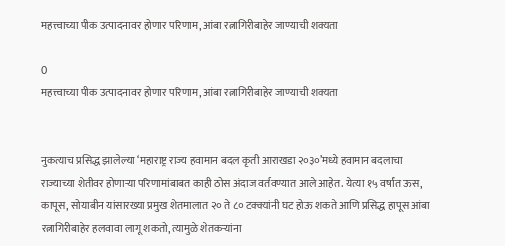महत्त्वाच्या पीक उत्पादनावर होणार परिणाम, आंबा रत्नागिरीबाहेर जाण्याची शक्यता

0
महत्त्वाच्या पीक उत्पादनावर होणार परिणाम, आंबा रत्नागिरीबाहेर जाण्याची शक्यता


नुकत्याच प्रसिद्ध झालेल्या ‘महाराष्ट्र राज्य हवामान बदल कृती आराखडा २०३०’मध्ये हवामान बदलाचा राज्याच्या शेतीवर होणाऱ्या परिणामांबाबत काही ठोस अंदाज वर्तवण्यात आले आहेत. येत्या १५ वर्षांत ऊस, कापूस, सोयाबीन यांसारख्या प्रमुख शेतमालात २० ते ८० टक्क्यांनी घट होऊ शकते आणि प्रसिद्ध हापूस आंबा रत्नागिरीबाहेर हलवावा लागू शकतो, त्यामुळे शेतकऱ्यांना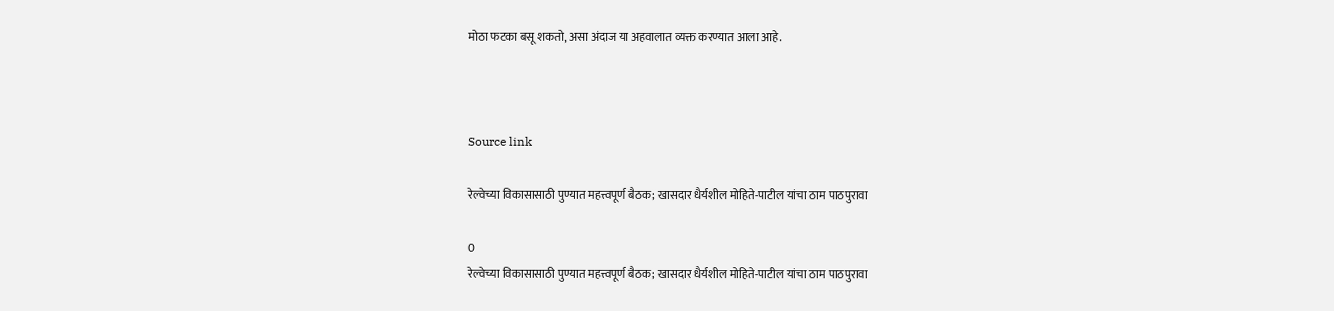मोठा फटका बसू शकतो, असा अंदाज या अहवालात व्यक्त करण्यात आला आहे.



Source link

रेल्वेच्या विकासासाठी पुण्यात महत्त्वपूर्ण बैठक; खासदार धैर्यशील मोहिते-पाटील यांचा ठाम पाठपुरावा

0
रेल्वेच्या विकासासाठी पुण्यात महत्त्वपूर्ण बैठक; खासदार धैर्यशील मोहिते-पाटील यांचा ठाम पाठपुरावा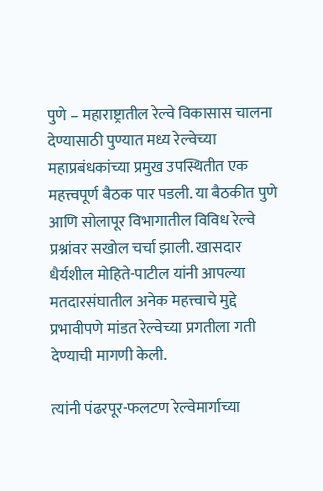पुणे – महाराष्ट्रातील रेल्वे विकासास चालना देण्यासाठी पुण्यात मध्य रेल्वेच्या महाप्रबंधकांच्या प्रमुख उपस्थितीत एक महत्त्वपूर्ण बैठक पार पडली. या बैठकीत पुणे आणि सोलापूर विभागातील विविध रेल्वे प्रश्नांवर सखोल चर्चा झाली. खासदार धैर्यशील मोहिते-पाटील यांनी आपल्या मतदारसंघातील अनेक महत्त्वाचे मुद्दे प्रभावीपणे मांडत रेल्वेच्या प्रगतीला गती देण्याची मागणी केली.

त्यांनी पंढरपूर-फलटण रेल्वेमार्गाच्या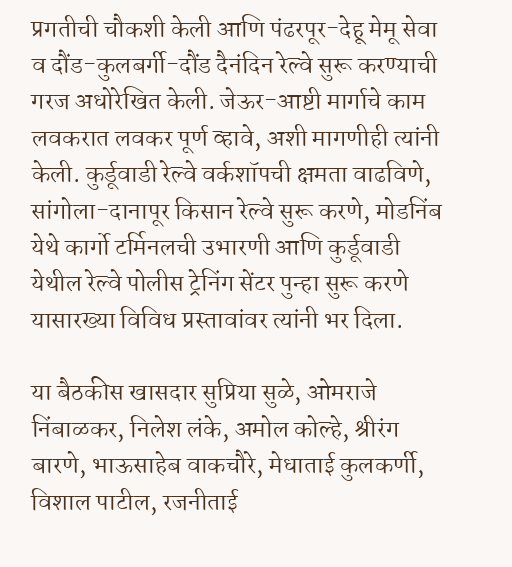प्रगतीची चौकशी केली आणि पंढरपूर-देहू मेमू सेवा व दौंड-कुलबर्गी-दौंड दैनंदिन रेल्वे सुरू करण्याची गरज अधोरेखित केली. जेऊर-आष्टी मार्गाचे काम लवकरात लवकर पूर्ण व्हावे, अशी मागणीही त्यांनी केली. कुर्डूवाडी रेल्वे वर्कशॉपची क्षमता वाढविणे, सांगोला-दानापूर किसान रेल्वे सुरू करणे, मोडनिंब येथे कार्गो टर्मिनलची उभारणी आणि कुर्डूवाडी येथील रेल्वे पोलीस ट्रेनिंग सेंटर पुन्हा सुरू करणे यासारख्या विविध प्रस्तावांवर त्यांनी भर दिला.

या बैठकीस खासदार सुप्रिया सुळे, ओमराजे निंबाळकर, निलेश लंके, अमोल कोल्हे, श्रीरंग बारणे, भाऊसाहेब वाकचौरे, मेधाताई कुलकर्णी, विशाल पाटील, रजनीताई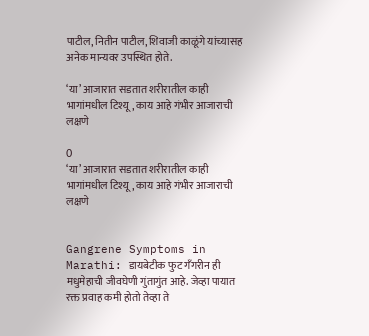पाटील, नितीन पाटील, शिवाजी काळूंगे यांच्यासह अनेक मान्यवर उपस्थित होते.

‘या’ आजारात सडतात शरीरातील काही भागांमधील टिश्यू, काय आहे गंभीर आजाराची लक्षणे

0
‘या’ आजारात सडतात शरीरातील काही भागांमधील टिश्यू, काय आहे गंभीर आजाराची लक्षणे


Gangrene Symptoms in Marathi: डायबेटीक फुट गँगरीन ही मधुमेहाची जीवघेणी गुंतागुंत आहे. जेव्हा पायात रक्त प्रवाह कमी होतो तेव्हा ते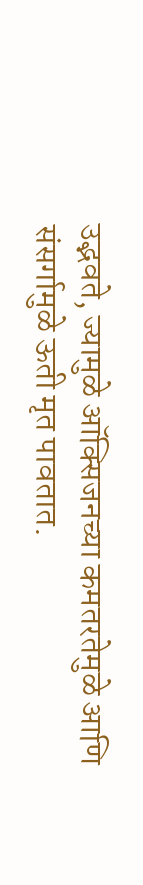उद्भवते, ज्यामुळे ऑक्सिजनच्या कमतरतेमुळे आणि संसर्गामुळे ऊती मृत पावतात.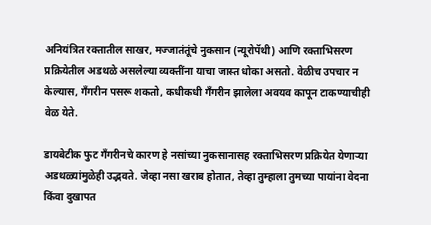अनियंत्रित रक्तातील साखर, मज्जातंतूंचे नुकसान (न्यूरोपॅथी) आणि रक्ताभिसरण प्रक्रियेतील अडथळे असलेल्या व्यक्तींना याचा जास्त धोका असतो. वेळीच उपचार न केल्यास, गँगरीन पसरू शकतो, कधीकधी गँगरीन झालेला अवयव कापून टाकण्याचीही वेळ येते.

डायबेटीक फुट गँगरीनचे कारण हे नसांच्या नुकसानासह रक्ताभिसरण प्रक्रियेत येणाऱ्या अडथळ्यांमुळेही उद्भवते. जेव्हा नसा खराब होतात, तेव्हा तुम्हाला तुमच्या पायांना वेदना किंवा दुखापत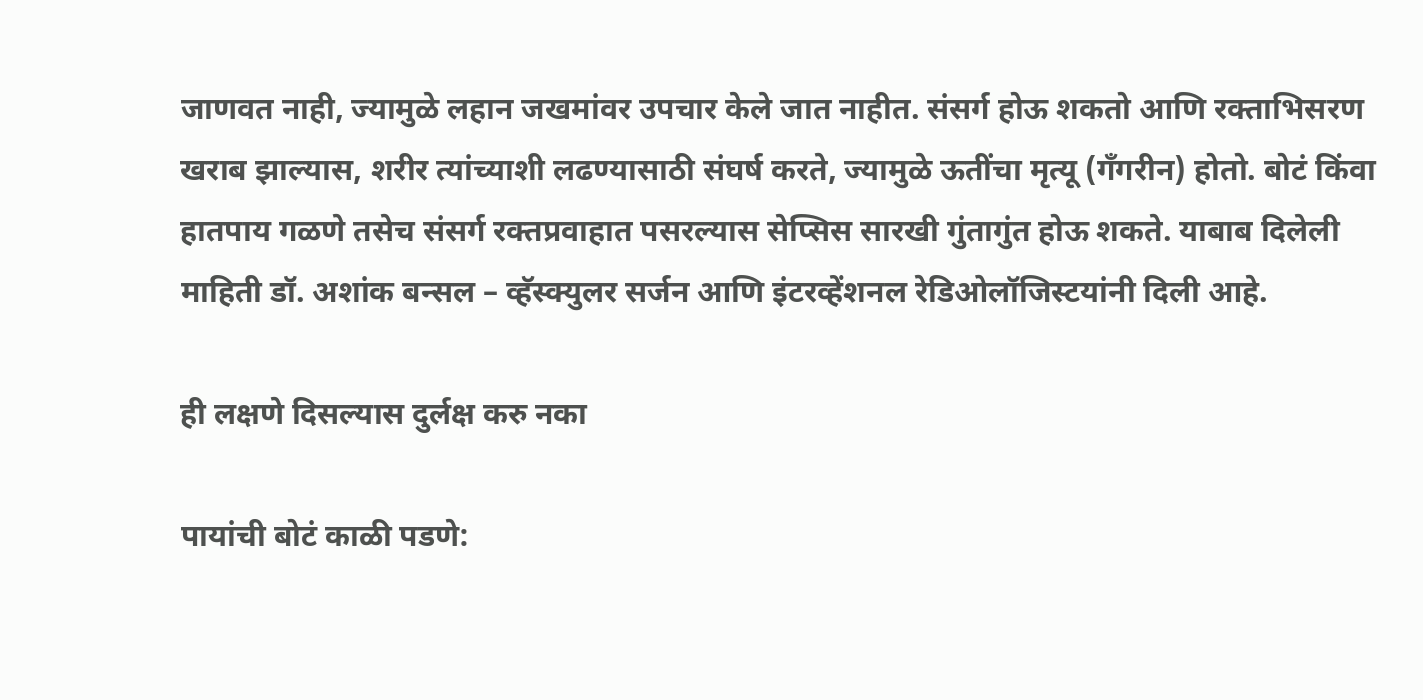जाणवत नाही, ज्यामुळे लहान जखमांवर उपचार केले जात नाहीत. संसर्ग होऊ शकतो आणि रक्ताभिसरण खराब झाल्यास, शरीर त्यांच्याशी लढण्यासाठी संघर्ष करते, ज्यामुळे ऊतींचा मृत्यू (गॅंगरीन) होतो. बोटं किंवा हातपाय गळणे तसेच संसर्ग रक्तप्रवाहात पसरल्यास सेप्सिस सारखी गुंतागुंत होऊ शकते. याबाब दिलेली माहिती डॉ. अशांक बन्सल – व्हॅस्क्युलर सर्जन आणि इंटरव्हेंशनल रेडिओलॉजिस्टयांनी दिली आहे.

ही लक्षणे दिसल्यास दुर्लक्ष करु नका

पायांची बोटं काळी पडणे: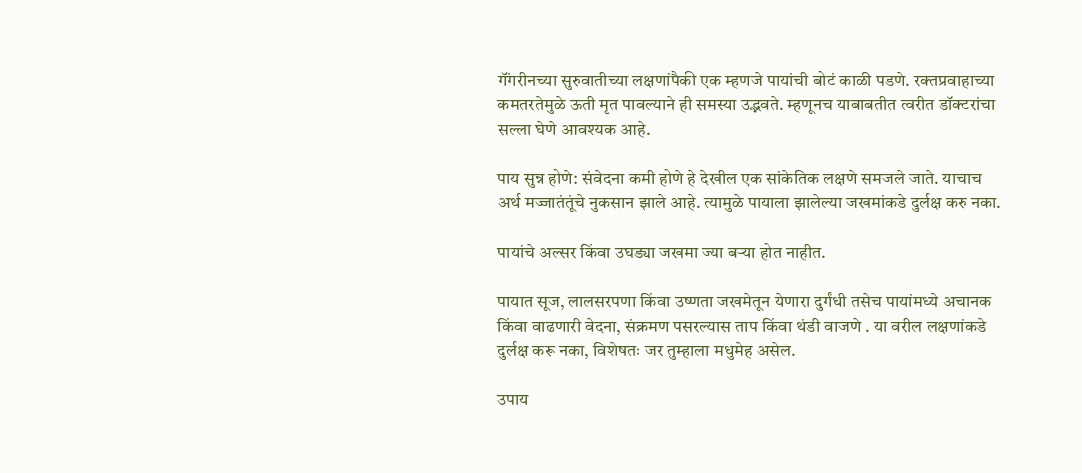गॅंगरीनच्या सुरुवातीच्या लक्षणांपैकी एक म्हणजे पायांची बोटं काळी पडणे. रक्तप्रवाहाच्या कमतरतेमुळे ऊती मृत पावल्याने ही समस्या उद्भवते. म्हणूनच याबाबतीत त्वरीत डॉक्टरांचा सल्ला घेणे आवश्यक आहे.

पाय सुन्न होणे: संवेदना कमी होणे हे देखील एक सांकेतिक लक्षणे समजले जाते. याचाच अर्थ मज्जातंतूंचे नुकसान झाले आहे. त्यामुळे पायाला झालेल्या जखमांकडे दुर्लक्ष करु नका.

पायांचे अल्सर किंवा उघड्या जखमा ज्या बऱ्या होत नाहीत.

पायात सूज, लालसरपणा किंवा उष्णता जखमेतून येणारा दुर्गंधी तसेच पायांमध्ये अचानक किंवा वाढणारी वेदना, संक्रमण पसरल्यास ताप किंवा थंडी वाजणे . या वरील लक्षणांकडे दुर्लक्ष करू नका, विशेषतः जर तुम्हाला मधुमेह असेल.

उपाय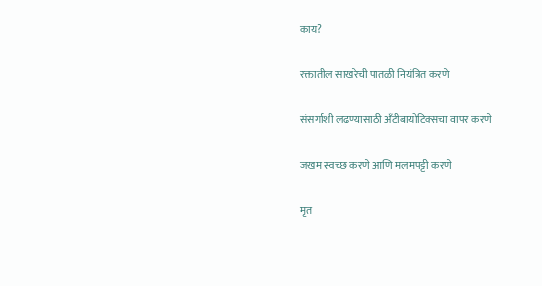काय?

रक्तातील साखरेची पातळी नियंत्रित करणे

संसर्गाशी लढण्यासाठी अँटीबायोटिक्सचा वापर करणे

जखम स्वच्छ करणे आणि मलमपट्टी करणे

मृत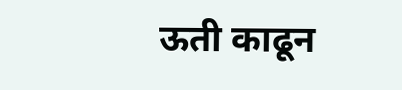ऊती काढून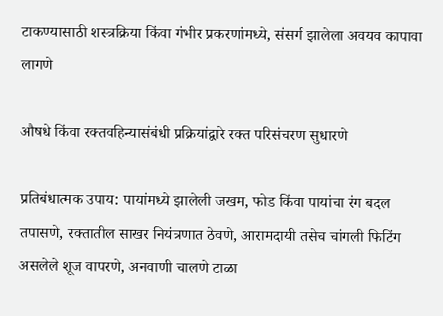टाकण्यासाठी शस्त्रक्रिया किंवा गंभीर प्रकरणांमध्ये, संसर्ग झालेला अवयव कापावा लागणे

औषधे किंवा रक्तवहिन्यासंबंधी प्रक्रियांद्वारे रक्त परिसंचरण सुधारणे

प्रतिबंधात्मक उपाय: पायांमध्ये झालेली जखम, फोड किंवा पायांचा रंग बदल तपासणे, रक्तातील साखर नियंत्रणात ठेवणे, आरामदायी तसेच चांगली फिटिंग असलेले शूज वापरणे, अनवाणी चालणे टाळा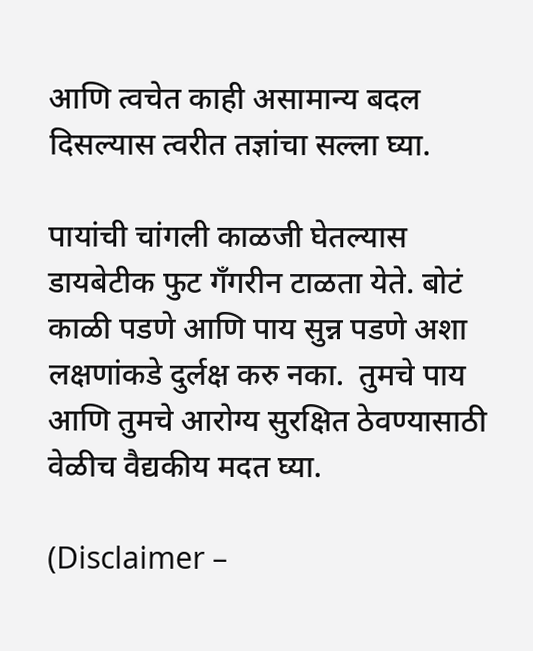आणि त्वचेत काही असामान्य बदल दिसल्यास त्वरीत तज्ञांचा सल्ला घ्या.

पायांची चांगली काळजी घेतल्यास डायबेटीक फुट गॅंगरीन टाळता येते. बोटं काळी पडणे आणि पाय सुन्न पडणे अशा लक्षणांकडे दुर्लक्ष करु नका.  तुमचे पाय आणि तुमचे आरोग्य सुरक्षित ठेवण्यासाठी वेळीच वैद्यकीय मदत घ्या.

(Disclaimer –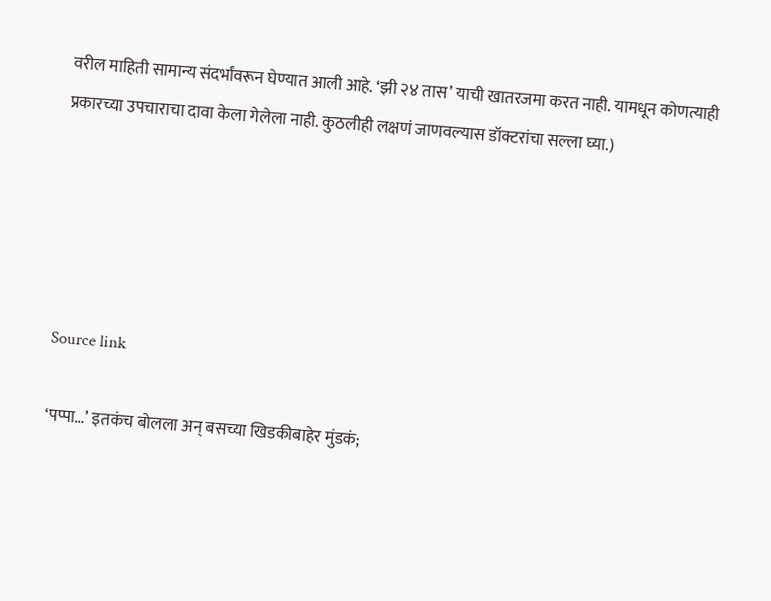वरील माहिती सामान्य संदर्भांवरून घेण्यात आली आहे. ‘झी २४ तास’ याची खातरजमा करत नाही. यामधून कोणत्याही प्रकारच्या उपचाराचा दावा केला गेलेला नाही. कुठलीही लक्षणं जाणवल्यास डॉक्टरांचा सल्ला घ्या.)





Source link

‘पप्पा…’ इतकंच बोलला अन् बसच्या खिडकीबाहेर मुंडकं;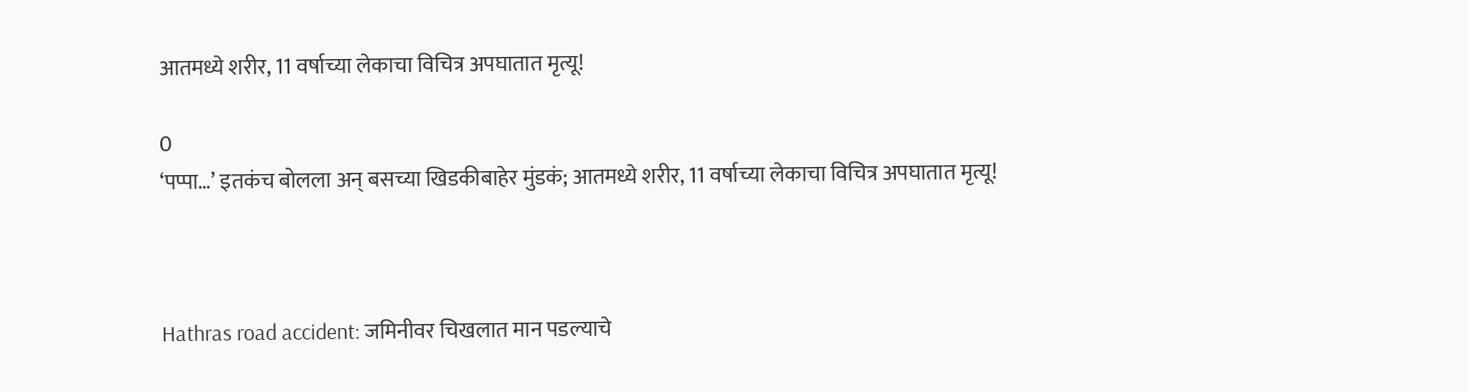आतमध्ये शरीर, 11 वर्षाच्या लेकाचा विचित्र अपघातात मृत्यू!

0
‘पप्पा…’ इतकंच बोलला अन् बसच्या खिडकीबाहेर मुंडकं; आतमध्ये शरीर, 11 वर्षाच्या लेकाचा विचित्र अपघातात मृत्यू!



Hathras road accident: जमिनीवर चिखलात मान पडल्याचे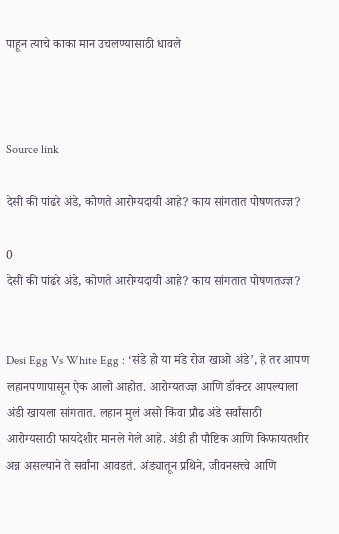पाहून त्याचे काका मान उचलण्यासाठी धावले



Source link

देसी की पांढरे अंडे, कोणते आरोग्यदायी आहे? काय सांगतात पोषणतज्ज्ञ?

0
देसी की पांढरे अंडे, कोणते आरोग्यदायी आहे? काय सांगतात पोषणतज्ज्ञ?


Desi Egg Vs White Egg : ‘संडे हो या मंडे रोज खाओ अंडे’, हे तर आपण लहानपणापासून ऐक आलो आहोत. आरोग्यतज्ज्ञ आणि डॉक्टर आपल्याला अंडी खायला सांगतात. लहान मुलं असो किंवा प्रौढ अंडे सर्वांसाठी आरोग्यसाठी फायदेशीर मानले गेले आहे. अंडी ही पौष्टिक आणि किफायतशीर अन्न असल्याने ते सर्वांना आवडतं. अंड्यातून प्रथिने, जीवनसत्त्वे आणि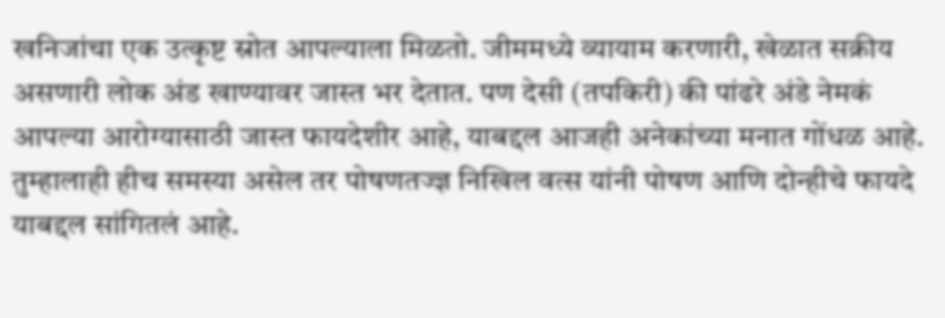खनिजांचा एक उत्कृष्ट स्रोत आपल्याला मिळतो. जीममध्ये व्यायाम करणारी, खेळात सक्रीय असणारी लोक अंड खाण्यावर जास्त भर देतात. पण देसी (तपकिरी) की पांढरे अंडे नेमकं आपल्या आरोग्यासाठी जास्त फायदेशीर आहे, याबद्दल आजही अनेकांच्या मनात गोंधळ आहे. तुम्हालाही हीच समस्या असेल तर पोषणतज्ज्ञ निखिल वत्स यांनी पोषण आणि दोन्हीचे फायदे याबद्दल सांगितलं आहे.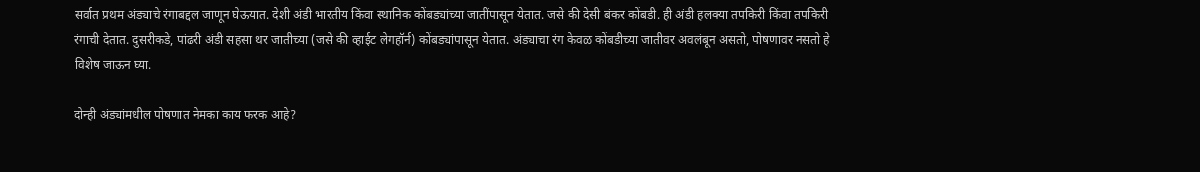सर्वात प्रथम अंड्याचे रंगाबद्दल जाणून घेऊयात. देशी अंडी भारतीय किंवा स्थानिक कोंबड्यांच्या जातींपासून येतात. जसे की देसी बंकर कोंबडी. ही अंडी हलक्या तपकिरी किंवा तपकिरी रंगाची देतात. दुसरीकडे, पांढरी अंडी सहसा थर जातीच्या (जसे की व्हाईट लेगहॉर्न) कोंबड्यांपासून येतात. अंड्याचा रंग केवळ कोंबडीच्या जातीवर अवलंबून असतो, पोषणावर नसतो हे विशेष जाऊन घ्या.

दोन्ही अंड्यांमधील पोषणात नेमका काय फरक आहे?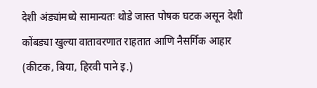देशी अंड्यांमध्ये सामान्यतः थोडे जास्त पोषक घटक असून देशी कोंबड्या खुल्या वातावरणात राहतात आणि नैसर्गिक आहार (कीटक, बिया, हिरवी पाने इ.)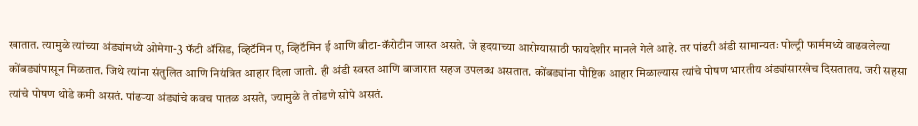खातात. त्यामुळे त्यांच्या अंड्यांमध्ये ओमेगा-3 फॅटी ॲसिड, व्हिटॅमिन ए, व्हिटॅमिन ई आणि बीटा-कॅरोटीन जास्त असते. जे हृदयाच्या आरोग्यासाठी फायदेशीर मानले गेले आहे. तर पांढरी अंडी सामान्यतः पोल्ट्री फार्ममध्ये वाढवलेल्या कोंबड्यांपासून मिळतात. जिथे त्यांना संतुलित आणि नियंत्रित आहार दिला जातो. ही अंडी स्वस्त आणि बाजारात सहज उपलब्ध असतात. कोंबड्यांना पौष्टिक आहार मिळाल्यास त्यांचे पोषण भारतीय अंड्यांसारखेच दिसतातय. जरी सहसा त्यांचे पोषण थोडे कमी असतं. पांढऱ्या अंड्यांचे कवच पातळ असते, ज्यामुळे ते तोडणे सोपे असतं.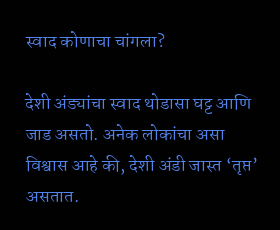स्वाद कोणाचा चांगला?

देशी अंड्यांचा स्वाद थोडासा घट्ट आणि जाड असतो. अनेक लोकांचा असा विश्वास आहे की, देशी अंडी जास्त ‘तृप्त’ असतात.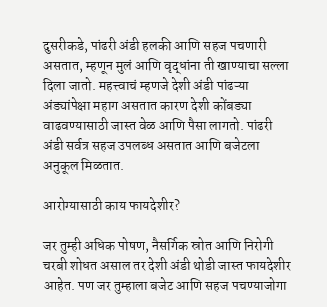दुसरीकडे, पांढरी अंडी हलकी आणि सहज पचणारी असतात, म्हणून मुलं आणि वृद्धांना ती खाण्याचा सल्ला दिला जातो. महत्त्वाचं म्हणजे देशी अंडी पांढऱ्या अंड्यांपेक्षा महाग असतात कारण देशी कोंबड्या वाढवण्यासाठी जास्त वेळ आणि पैसा लागतो. पांढरी अंडी सर्वत्र सहज उपलब्ध असतात आणि बजेटला अनुकूल मिळतात.

आरोग्यासाठी काय फायदेशीर?

जर तुम्ही अधिक पोषण, नैसर्गिक स्रोत आणि निरोगी चरबी शोधत असाल तर देशी अंडी थोडी जास्त फायदेशीर आहेत. पण जर तुम्हाला बजेट आणि सहज पचण्याजोगा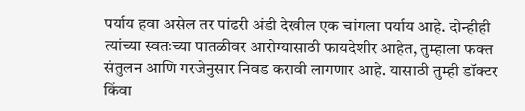पर्याय हवा असेल तर पांढरी अंडी देखील एक चांगला पर्याय आहे. दोन्हीही त्यांच्या स्वतःच्या पातळीवर आरोग्यासाठी फायदेशीर आहेत, तुम्हाला फक्त संतुलन आणि गरजेनुसार निवड करावी लागणार आहे. यासाठी तुम्ही डॉक्टर किंवा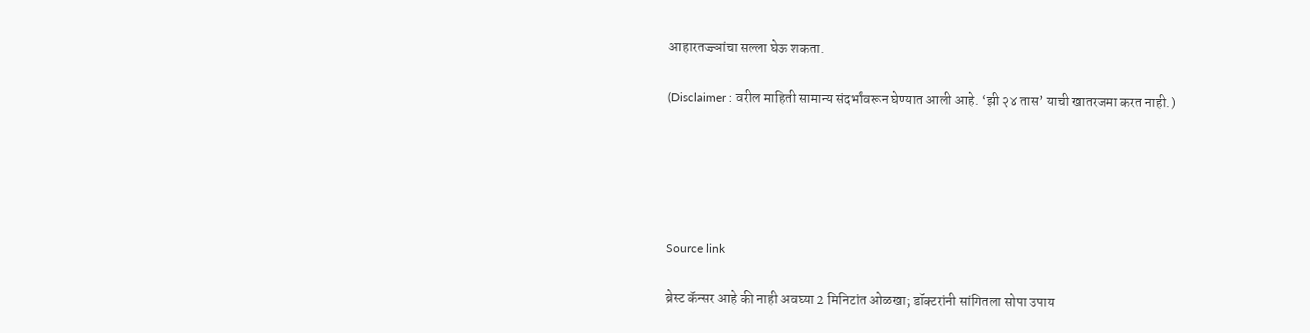आहारतज्ज्ञांचा सल्ला घेऊ शकता.

(Disclaimer : वरील माहिती सामान्य संदर्भांवरून घेण्यात आली आहे. ‘झी २४ तास’ याची खातरजमा करत नाही.)





Source link

ब्रेस्ट कॅन्सर आहे की नाही अवघ्या 2 मिनिटांत ओळखा; डॉक्टरांनी सांगितला सोपा उपाय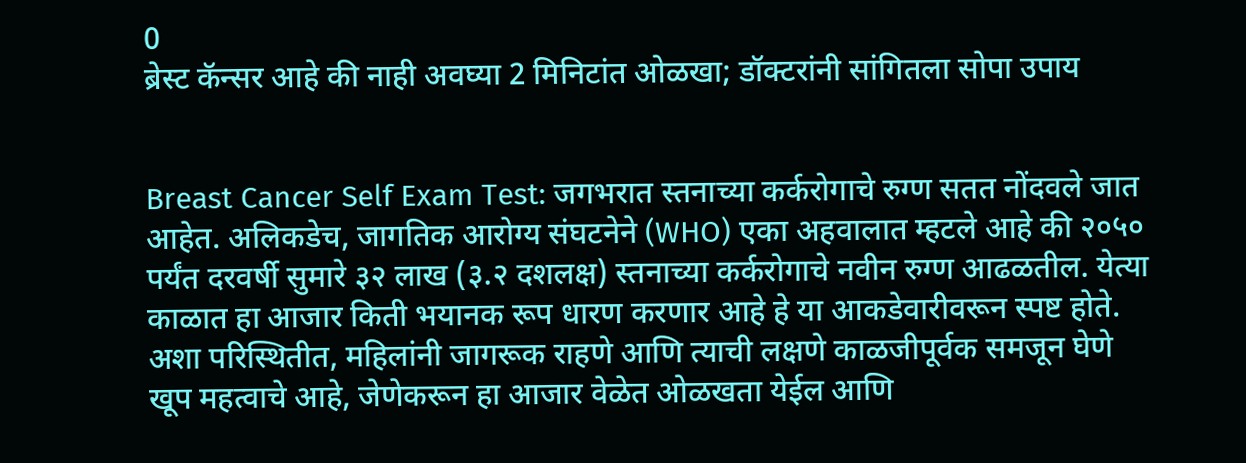0
ब्रेस्ट कॅन्सर आहे की नाही अवघ्या 2 मिनिटांत ओळखा; डॉक्टरांनी सांगितला सोपा उपाय


Breast Cancer Self Exam Test: जगभरात स्तनाच्या कर्करोगाचे रुग्ण सतत नोंदवले जात आहेत. अलिकडेच, जागतिक आरोग्य संघटनेने (WHO) एका अहवालात म्हटले आहे की २०५० पर्यंत दरवर्षी सुमारे ३२ लाख (३.२ दशलक्ष) स्तनाच्या कर्करोगाचे नवीन रुग्ण आढळतील. येत्या काळात हा आजार किती भयानक रूप धारण करणार आहे हे या आकडेवारीवरून स्पष्ट होते. अशा परिस्थितीत, महिलांनी जागरूक राहणे आणि त्याची लक्षणे काळजीपूर्वक समजून घेणे खूप महत्वाचे आहे, जेणेकरून हा आजार वेळेत ओळखता येईल आणि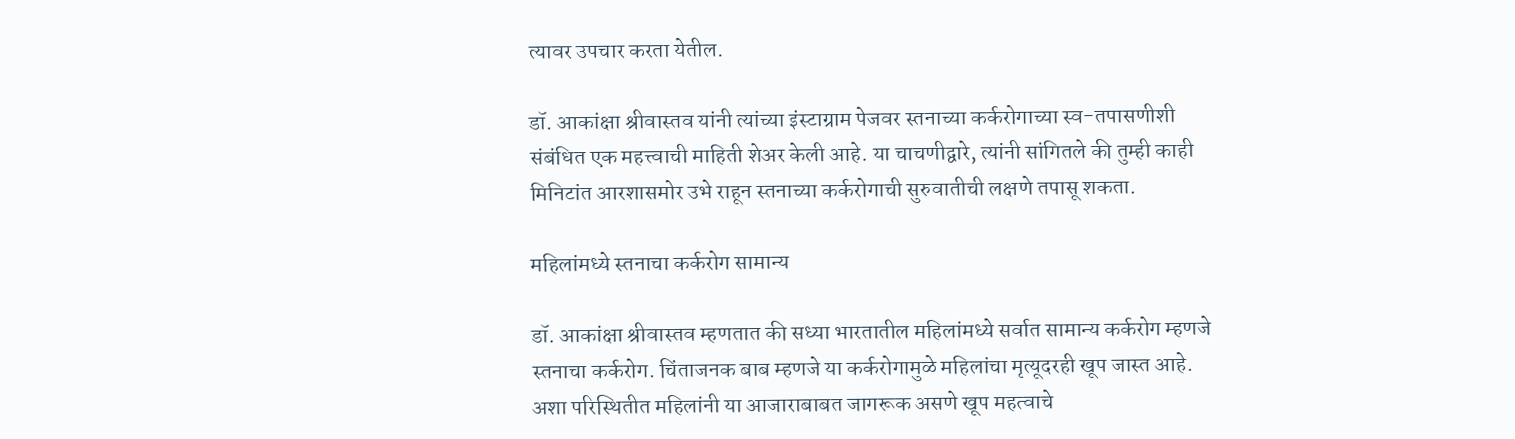त्यावर उपचार करता येतील.

डॉ. आकांक्षा श्रीवास्तव यांनी त्यांच्या इंस्टाग्राम पेजवर स्तनाच्या कर्करोगाच्या स्व-तपासणीशी संबंधित एक महत्त्वाची माहिती शेअर केली आहे. या चाचणीद्वारे, त्यांनी सांगितले की तुम्ही काही मिनिटांत आरशासमोर उभे राहून स्तनाच्या कर्करोगाची सुरुवातीची लक्षणे तपासू शकता.

महिलांमध्ये स्तनाचा कर्करोग सामान्य

डॉ. आकांक्षा श्रीवास्तव म्हणतात की सध्या भारतातील महिलांमध्ये सर्वात सामान्य कर्करोग म्हणजे स्तनाचा कर्करोग. चिंताजनक बाब म्हणजे या कर्करोगामुळे महिलांचा मृत्यूदरही खूप जास्त आहे. अशा परिस्थितीत महिलांनी या आजाराबाबत जागरूक असणे खूप महत्वाचे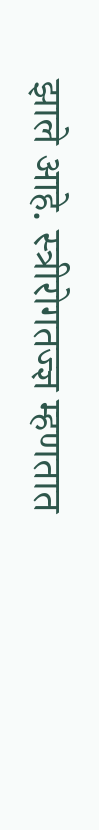झाले आहे. स्त्रीरोगतज्ज्ञ म्हणतात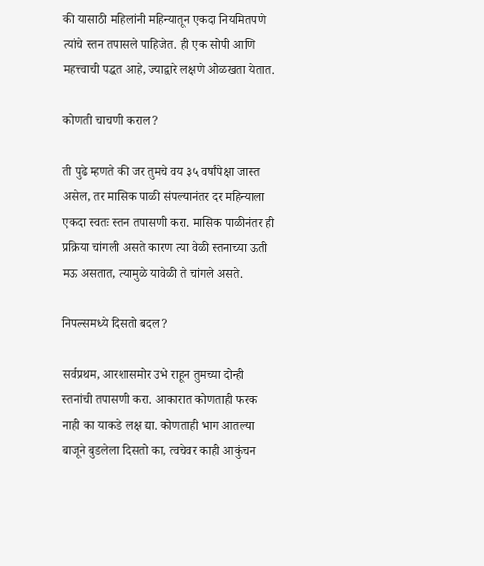की यासाठी महिलांनी महिन्यातून एकदा नियमितपणे त्यांचे स्तन तपासले पाहिजेत. ही एक सोपी आणि महत्त्वाची पद्धत आहे, ज्याद्वारे लक्षणे ओळखता येतात.

कोणती चाचणी कराल?

ती पुढे म्हणते की जर तुमचे वय ३५ वर्षांपेक्षा जास्त असेल, तर मासिक पाळी संपल्यानंतर दर महिन्याला एकदा स्वतः स्तन तपासणी करा. मासिक पाळीनंतर ही प्रक्रिया चांगली असते कारण त्या वेळी स्तनाच्या ऊती मऊ असतात, त्यामुळे यावेळी ते चांगले असते.

निपल्समध्ये दिसतो बदल?

सर्वप्रथम, आरशासमोर उभे राहून तुमच्या दोन्ही स्तनांची तपासणी करा. आकारात कोणताही फरक नाही का याकडे लक्ष द्या. कोणताही भाग आतल्या बाजूने बुडलेला दिसतो का, त्वचेवर काही आकुंचन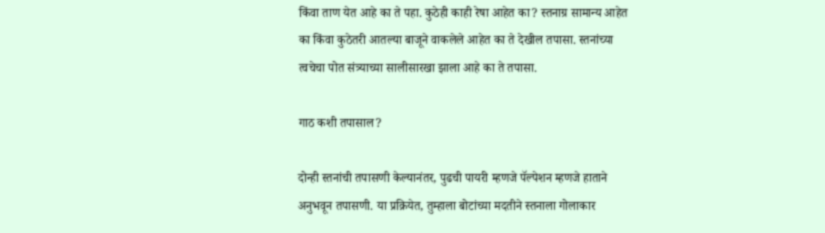किंवा ताण येत आहे का ते पहा. कुठेही काही रेषा आहेत का? स्तनाग्र सामान्य आहेत का किंवा कुठेतरी आतल्या बाजूने वाकलेले आहेत का ते देखील तपासा. स्तनांच्या त्वचेचा पोत संत्र्याच्या सालीसारखा झाला आहे का ते तपासा.

गाठ कशी तपासाल?

दोन्ही स्तनांची तपासणी केल्यानंतर, पुढची पायरी म्हणजे पॅल्पेशन म्हणजे हाताने अनुभवून तपासणी. या प्रक्रियेत, तुम्हाला बोटांच्या मदतीने स्तनाला गोलाकार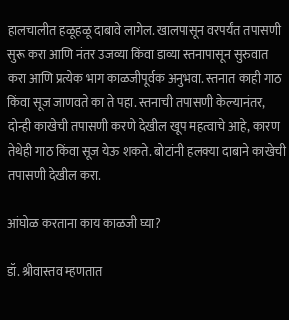हालचालीत हळूहळू दाबावे लागेल. खालपासून वरपर्यंत तपासणी सुरू करा आणि नंतर उजव्या किंवा डाव्या स्तनापासून सुरुवात करा आणि प्रत्येक भाग काळजीपूर्वक अनुभवा. स्तनात काही गाठ किंवा सूज जाणवते का ते पहा. स्तनाची तपासणी केल्यानंतर, दोन्ही काखेची तपासणी करणे देखील खूप महत्वाचे आहे, कारण तेथेही गाठ किंवा सूज येऊ शकते. बोटांनी हलक्या दाबाने काखेची तपासणी देखील करा.

आंघोळ करताना काय काळजी घ्या?

डॉ. श्रीवास्तव म्हणतात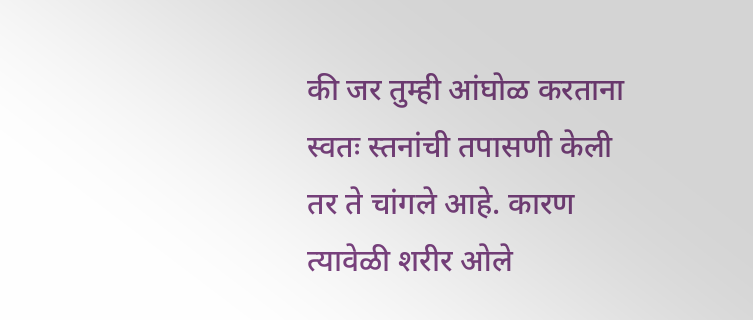की जर तुम्ही आंघोळ करताना स्वतः स्तनांची तपासणी केली तर ते चांगले आहे. कारण त्यावेळी शरीर ओले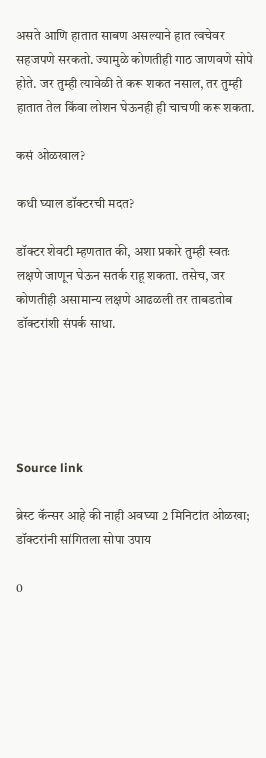असते आणि हातात साबण असल्याने हात त्वचेवर सहजपणे सरकतो. ज्यामुळे कोणतीही गाठ जाणवणे सोपे होते. जर तुम्ही त्यावेळी ते करू शकत नसाल, तर तुम्ही हातात तेल किंवा लोशन घेऊनही ही चाचणी करू शकता.

कसं ओळखाल?

कधी घ्याल डॉक्टरची मदत?

डॉक्टर शेवटी म्हणतात की, अशा प्रकारे तुम्ही स्वतः लक्षणे जाणून घेऊन सतर्क राहू शकता. तसेच, जर कोणतीही असामान्य लक्षणे आढळली तर ताबडतोब डॉक्टरांशी संपर्क साधा.





Source link

ब्रेस्ट कॅन्सर आहे की नाही अवघ्या 2 मिनिटांत ओळखा; डॉक्टरांनी सांगितला सोपा उपाय

0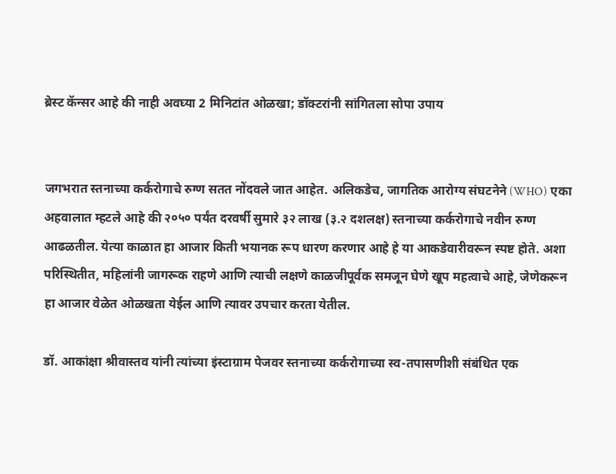ब्रेस्ट कॅन्सर आहे की नाही अवघ्या 2 मिनिटांत ओळखा; डॉक्टरांनी सांगितला सोपा उपाय


जगभरात स्तनाच्या कर्करोगाचे रुग्ण सतत नोंदवले जात आहेत. अलिकडेच, जागतिक आरोग्य संघटनेने (WHO) एका अहवालात म्हटले आहे की २०५० पर्यंत दरवर्षी सुमारे ३२ लाख (३.२ दशलक्ष) स्तनाच्या कर्करोगाचे नवीन रुग्ण आढळतील. येत्या काळात हा आजार किती भयानक रूप धारण करणार आहे हे या आकडेवारीवरून स्पष्ट होते. अशा परिस्थितीत, महिलांनी जागरूक राहणे आणि त्याची लक्षणे काळजीपूर्वक समजून घेणे खूप महत्वाचे आहे, जेणेकरून हा आजार वेळेत ओळखता येईल आणि त्यावर उपचार करता येतील.

डॉ. आकांक्षा श्रीवास्तव यांनी त्यांच्या इंस्टाग्राम पेजवर स्तनाच्या कर्करोगाच्या स्व-तपासणीशी संबंधित एक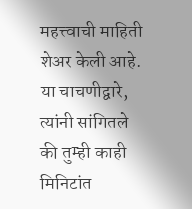महत्त्वाची माहिती शेअर केली आहे. या चाचणीद्वारे, त्यांनी सांगितले की तुम्ही काही मिनिटांत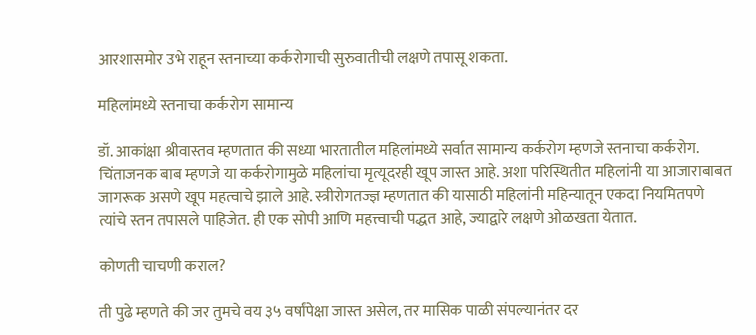आरशासमोर उभे राहून स्तनाच्या कर्करोगाची सुरुवातीची लक्षणे तपासू शकता.

महिलांमध्ये स्तनाचा कर्करोग सामान्य

डॉ. आकांक्षा श्रीवास्तव म्हणतात की सध्या भारतातील महिलांमध्ये सर्वात सामान्य कर्करोग म्हणजे स्तनाचा कर्करोग. चिंताजनक बाब म्हणजे या कर्करोगामुळे महिलांचा मृत्यूदरही खूप जास्त आहे. अशा परिस्थितीत महिलांनी या आजाराबाबत जागरूक असणे खूप महत्वाचे झाले आहे. स्त्रीरोगतज्ज्ञ म्हणतात की यासाठी महिलांनी महिन्यातून एकदा नियमितपणे त्यांचे स्तन तपासले पाहिजेत. ही एक सोपी आणि महत्त्वाची पद्धत आहे, ज्याद्वारे लक्षणे ओळखता येतात.

कोणती चाचणी कराल?

ती पुढे म्हणते की जर तुमचे वय ३५ वर्षांपेक्षा जास्त असेल, तर मासिक पाळी संपल्यानंतर दर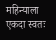महिन्याला एकदा स्वतः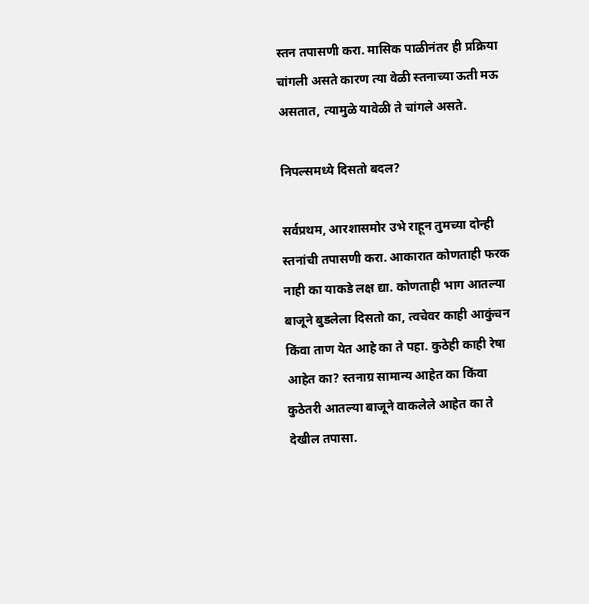स्तन तपासणी करा. मासिक पाळीनंतर ही प्रक्रिया चांगली असते कारण त्या वेळी स्तनाच्या ऊती मऊ असतात, त्यामुळे यावेळी ते चांगले असते.

निपल्समध्ये दिसतो बदल?

सर्वप्रथम, आरशासमोर उभे राहून तुमच्या दोन्ही स्तनांची तपासणी करा. आकारात कोणताही फरक नाही का याकडे लक्ष द्या. कोणताही भाग आतल्या बाजूने बुडलेला दिसतो का, त्वचेवर काही आकुंचन किंवा ताण येत आहे का ते पहा. कुठेही काही रेषा आहेत का? स्तनाग्र सामान्य आहेत का किंवा कुठेतरी आतल्या बाजूने वाकलेले आहेत का ते देखील तपासा.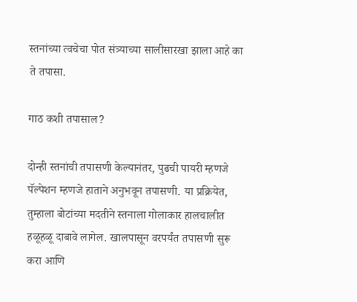स्तनांच्या त्वचेचा पोत संत्र्याच्या सालीसारखा झाला आहे का ते तपासा.

गाठ कशी तपासाल?

दोन्ही स्तनांची तपासणी केल्यानंतर, पुढची पायरी म्हणजे पॅल्पेशन म्हणजे हाताने अनुभवून तपासणी. या प्रक्रियेत, तुम्हाला बोटांच्या मदतीने स्तनाला गोलाकार हालचालीत हळूहळू दाबावे लागेल. खालपासून वरपर्यंत तपासणी सुरू करा आणि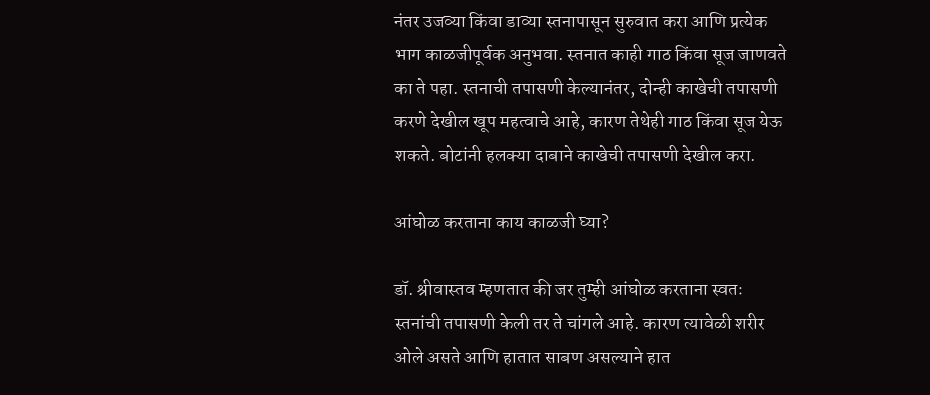नंतर उजव्या किंवा डाव्या स्तनापासून सुरुवात करा आणि प्रत्येक भाग काळजीपूर्वक अनुभवा. स्तनात काही गाठ किंवा सूज जाणवते का ते पहा. स्तनाची तपासणी केल्यानंतर, दोन्ही काखेची तपासणी करणे देखील खूप महत्वाचे आहे, कारण तेथेही गाठ किंवा सूज येऊ शकते. बोटांनी हलक्या दाबाने काखेची तपासणी देखील करा.

आंघोळ करताना काय काळजी घ्या?

डॉ. श्रीवास्तव म्हणतात की जर तुम्ही आंघोळ करताना स्वतः स्तनांची तपासणी केली तर ते चांगले आहे. कारण त्यावेळी शरीर ओले असते आणि हातात साबण असल्याने हात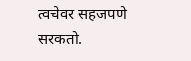त्वचेवर सहजपणे सरकतो.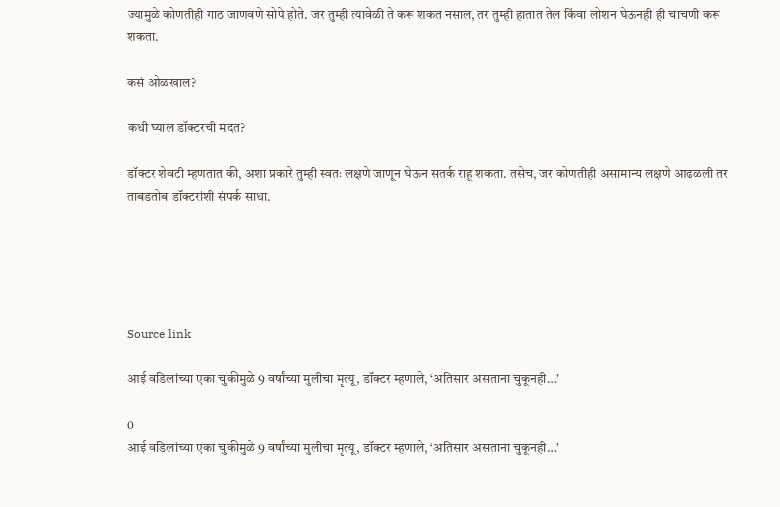ज्यामुळे कोणतीही गाठ जाणवणे सोपे होते. जर तुम्ही त्यावेळी ते करू शकत नसाल, तर तुम्ही हातात तेल किंवा लोशन घेऊनही ही चाचणी करू शकता.

कसं ओळखाल?

कधी घ्याल डॉक्टरची मदत?

डॉक्टर शेवटी म्हणतात की, अशा प्रकारे तुम्ही स्वतः लक्षणे जाणून घेऊन सतर्क राहू शकता. तसेच, जर कोणतीही असामान्य लक्षणे आढळली तर ताबडतोब डॉक्टरांशी संपर्क साधा.





Source link

आई वडिलांच्या एका चुकीमुळे 9 वर्षांच्या मुलीचा मृत्यू, डॉक्टर म्हणाले, ‘अतिसार असताना चुकूनही…’

0
आई वडिलांच्या एका चुकीमुळे 9 वर्षांच्या मुलीचा मृत्यू, डॉक्टर म्हणाले, ‘अतिसार असताना चुकूनही…’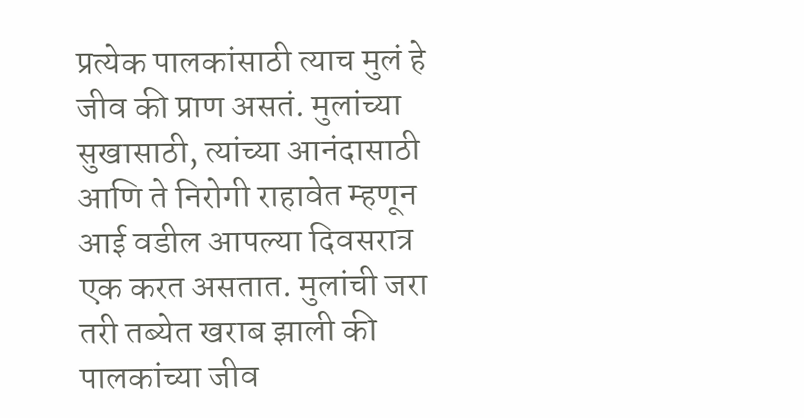प्रत्येक पालकांसाठी त्याच मुलं हे जीव की प्राण असतं. मुलांच्या सुखासाठी, त्यांच्या आनंदासाठी आणि ते निरोगी राहावेत म्हणून आई वडील आपल्या दिवसरात्र एक करत असतात. मुलांची जरा तरी तब्येत खराब झाली की पालकांच्या जीव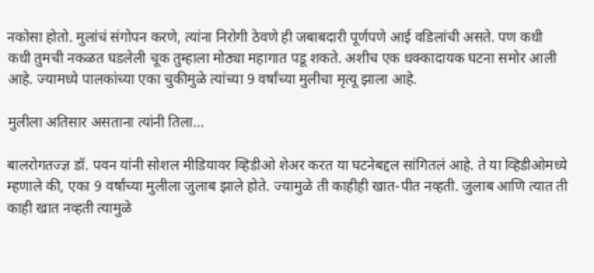नकोसा होतो. मुलांचं संगोपन करणे, त्यांना निरोगी ठेवणे ही जबाबदारी पूर्णपणे आई वडिलांची असते. पण कधी कधी तुमची नकळत घडलेली चूक तुम्हाला मोठ्या महागात पडू शकते. अशीच एक धक्कादायक घटना समोर आली आहे. ज्यामध्ये पालकांच्या एका चुकीमुळे त्यांच्या 9 वर्षांच्या मुलीचा मृत्यू झाला आहे.

मुलीला अतिसार असताना त्यांनी तिला…

बालरोगतज्ज्ञ डॉ. पवन यांनी सोशल मीडियावर व्हिडीओ शेअर करत या घटनेबद्दल सांगितलं आहे. ते या व्हिडीओमध्ये म्हणाले की, एका 9 वर्षांच्या मुलीला जुलाब झाले होते. ज्यामुळे ती काहीही खात-पीत नव्हती. जुलाब आणि त्यात ती काही खात नव्हती त्यामुळे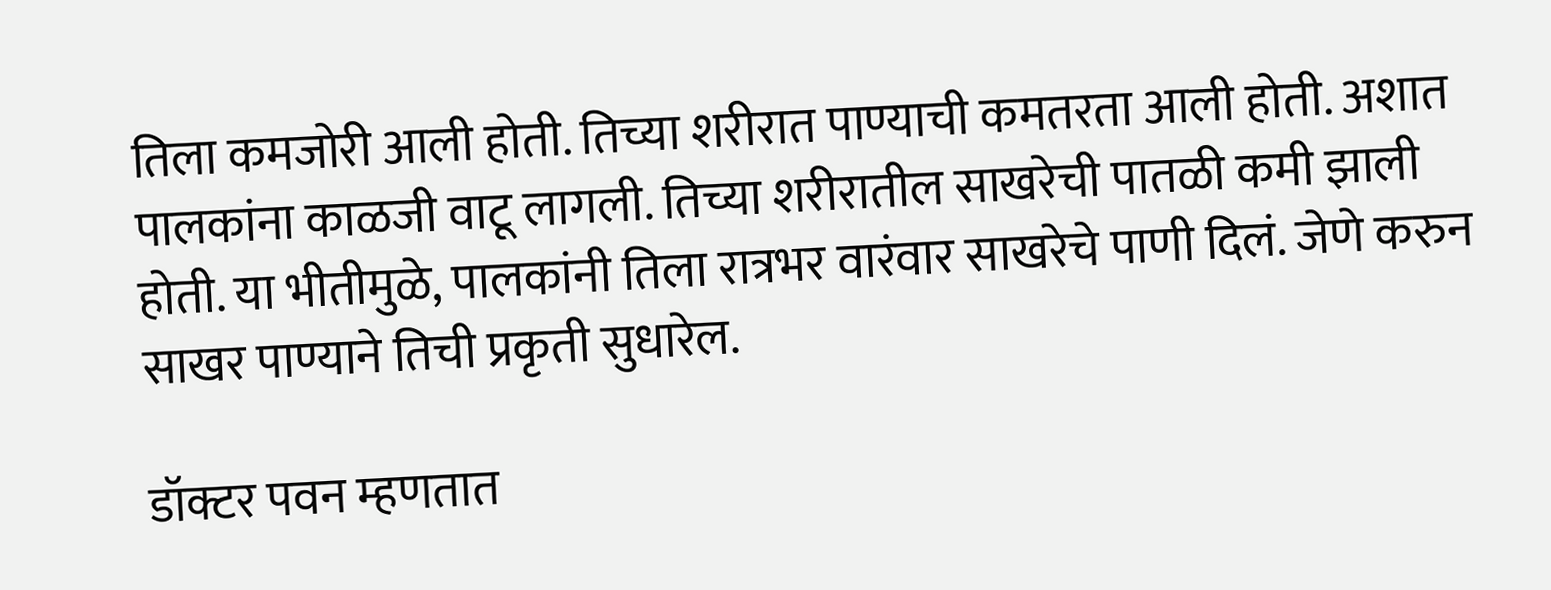तिला कमजोरी आली होती. तिच्या शरीरात पाण्याची कमतरता आली होती. अशात पालकांना काळजी वाटू लागली. तिच्या शरीरातील साखरेची पातळी कमी झाली होती. या भीतीमुळे, पालकांनी तिला रात्रभर वारंवार साखरेचे पाणी दिलं. जेणे करुन साखर पाण्याने तिची प्रकृती सुधारेल.

डॉक्टर पवन म्हणतात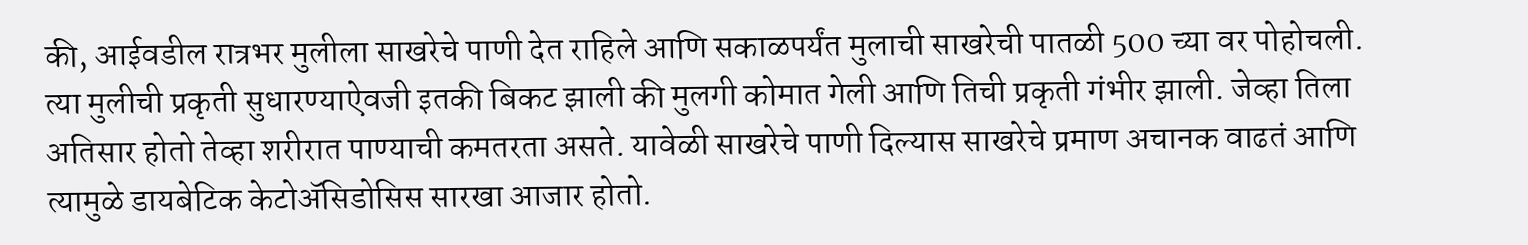की, आईवडील रात्रभर मुलीला साखरेचे पाणी देत राहिले आणि सकाळपर्यंत मुलाची साखरेची पातळी 500 च्या वर पोहोचली. त्या मुलीची प्रकृती सुधारण्याऐवजी इतकी बिकट झाली की मुलगी कोमात गेली आणि तिची प्रकृती गंभीर झाली. जेव्हा तिला अतिसार होतो तेव्हा शरीरात पाण्याची कमतरता असते. यावेळी साखरेचे पाणी दिल्यास साखरेचे प्रमाण अचानक वाढतं आणि त्यामुळे डायबेटिक केटोअ‍ॅसिडोसिस सारखा आजार होतो.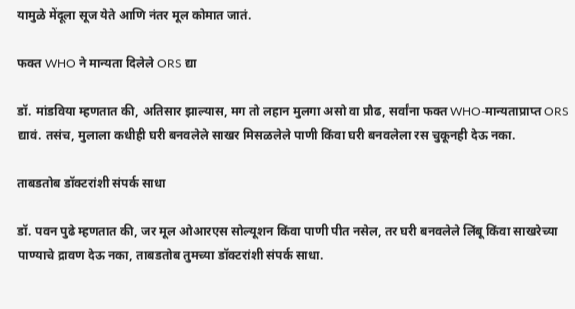यामुळे मेंदूला सूज येते आणि नंतर मूल कोमात जातं.

फक्त WHO ने मान्यता दिलेले ORS द्या

डॉ. मांडविया म्हणतात की, अतिसार झाल्यास, मग तो लहान मुलगा असो वा प्रौढ, सर्वांना फक्त WHO-मान्यताप्राप्त ORS द्यावं. तसंच, मुलाला कधीही घरी बनवलेले साखर मिसळलेले पाणी किंवा घरी बनवलेला रस चुकूनही देऊ नका.

ताबडतोब डॉक्टरांशी संपर्क साधा

डॉ. पवन पुढे म्हणतात की, जर मूल ओआरएस सोल्यूशन किंवा पाणी पीत नसेल, तर घरी बनवलेले लिंबू किंवा साखरेच्या पाण्याचे द्रावण देऊ नका, ताबडतोब तुमच्या डॉक्टरांशी संपर्क साधा.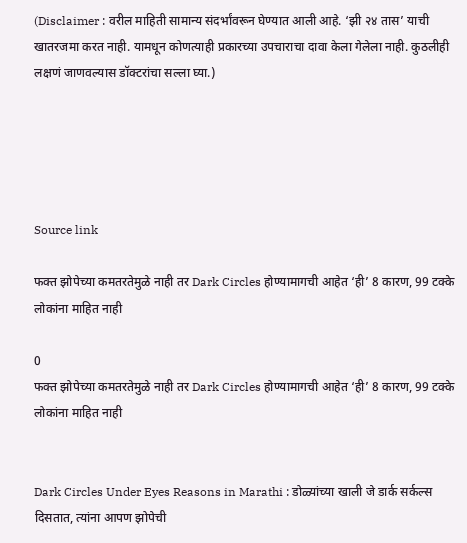(Disclaimer : वरील माहिती सामान्य संदर्भांवरून घेण्यात आली आहे. ‘झी २४ तास’ याची खातरजमा करत नाही. यामधून कोणत्याही प्रकारच्या उपचाराचा दावा केला गेलेला नाही. कुठलीही लक्षणं जाणवल्यास डॉक्टरांचा सल्ला घ्या.)





Source link

फक्त झोपेच्या कमतरतेमुळे नाही तर Dark Circles होण्यामागची आहेत ‘ही’ 8 कारण, 99 टक्के लोकांना माहित नाही

0
फक्त झोपेच्या कमतरतेमुळे नाही तर Dark Circles होण्यामागची आहेत ‘ही’ 8 कारण, 99 टक्के लोकांना माहित नाही


Dark Circles Under Eyes Reasons in Marathi : डोळ्यांच्या खाली जे डार्क सर्कल्स दिसतात, त्यांना आपण झोपेची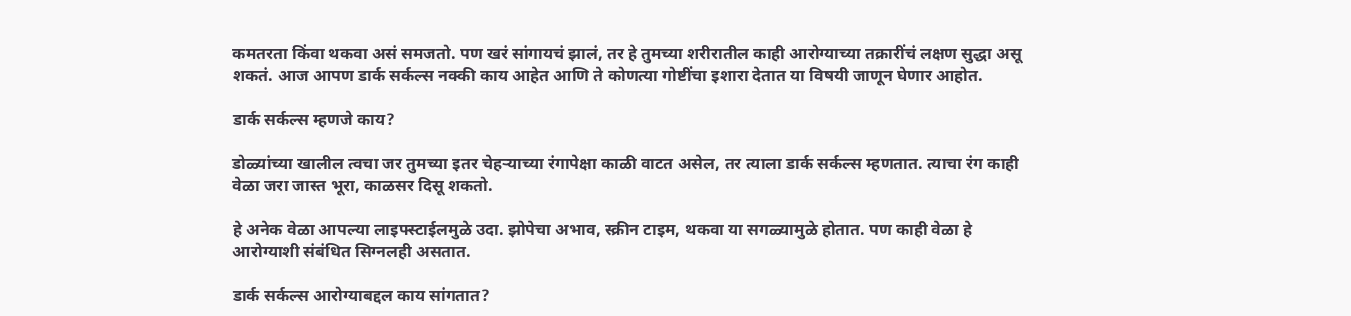कमतरता किंवा थकवा असं समजतो. पण खरं सांगायचं झालं, तर हे तुमच्या शरीरातील काही आरोग्याच्या तक्रारींचं लक्षण सुद्धा असू शकतं. आज आपण डार्क सर्कल्स नक्की काय आहेत आणि ते कोणत्या गोष्टींचा इशारा देतात या विषयी जाणून घेणार आहोत.

डार्क सर्कल्स म्हणजे काय?

डोळ्यांच्या खालील त्वचा जर तुमच्या इतर चेहर्‍याच्या रंगापेक्षा काळी वाटत असेल, तर त्याला डार्क सर्कल्स म्हणतात. त्याचा रंग काही वेळा जरा जास्त भूरा, काळसर दिसू शकतो.

हे अनेक वेळा आपल्या लाइफ्स्टाईलमुळे उदा. झोपेचा अभाव, स्क्रीन टाइम, थकवा या सगळ्यामुळे होतात. पण काही वेळा हे आरोग्याशी संबंधित सिग्नलही असतात.

डार्क सर्कल्स आरोग्याबद्दल काय सांगतात?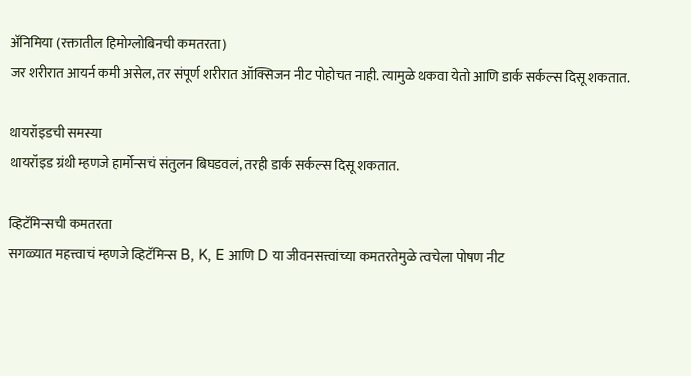अ‍ॅनिमिया (रक्तातील हिमोग्लोबिनची कमतरता)
जर शरीरात आयर्न कमी असेल, तर संपूर्ण शरीरात ऑक्सिजन नीट पोहोचत नाही. त्यामुळे थकवा येतो आणि डार्क सर्कल्स दिसू शकतात.

थायरॉइडची समस्या
थायरॉइड ग्रंथी म्हणजे हार्मोन्सचं संतुलन बिघडवलं, तरही डार्क सर्कल्स दिसू शकतात.

व्हिटॅमिन्सची कमतरता
सगळ्यात महत्त्वाचं म्हणजे व्हिटॅमिन्स B, K, E आणि D या जीवनसत्त्वांच्या कमतरतेमुळे त्वचेला पोषण नीट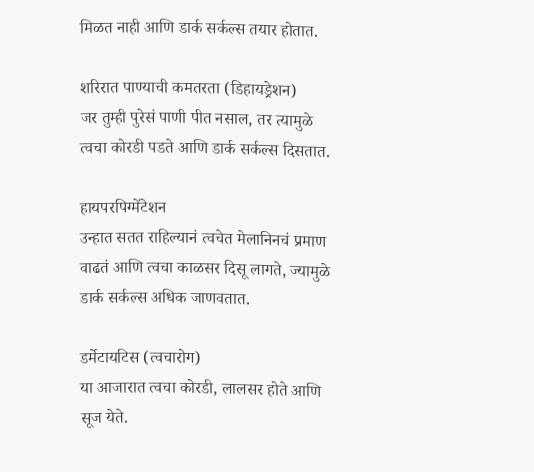मिळत नाही आणि डार्क सर्कल्स तयार होतात.

शरिरात पाण्याची कमतरता (डिहायड्रेशन)
जर तुम्ही पुरेसं पाणी पीत नसाल, तर त्यामुळे त्वचा कोरडी पडते आणि डार्क सर्कल्स दिसतात.

हायपरपिग्मेंटेशन
उन्हात सतत राहिल्यानं त्वचेत मेलानिनचं प्रमाण वाढतं आणि त्वचा काळसर दिसू लागते, ज्यामुळे डार्क सर्कल्स अधिक जाणवतात.

डर्मेटायटिस (त्वचारोग)
या आजारात त्वचा कोरडी, लालसर होते आणि सूज येते.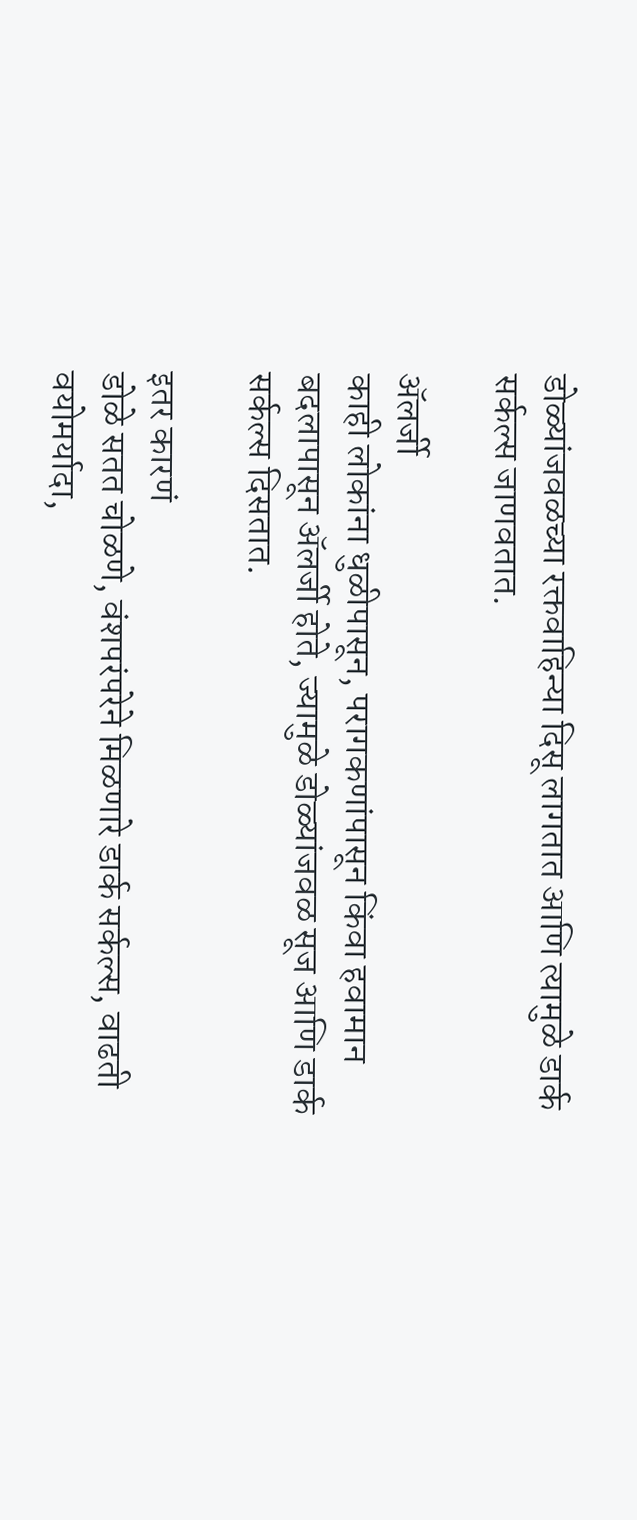डोळ्यांजवळच्या रक्तवाहिन्या दिसू लागतात आणि त्यामुळे डार्क सर्कल्स जाणवतात.

अ‍ॅलर्जी
काही लोकांना धुळीपासून, परागकणांपासून किंवा हवामान बदलापासून अ‍ॅलर्जी होते, ज्यामुळे डोळ्यांजवळ सूज आणि डार्क सर्कल्स दिसतात.

इतर कारणं
डोळे सतत चोळणे, वंशपरंपरेने मिळणारे डार्क सर्कल्स, वाढती वयोमर्यादा,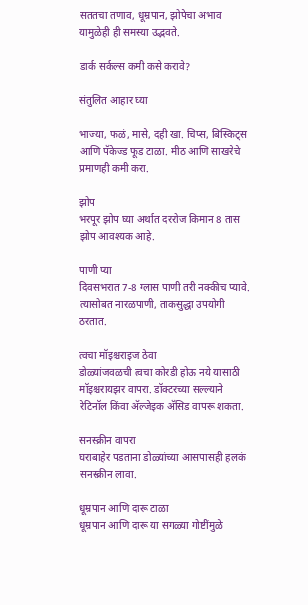सततचा तणाव, धूम्रपान, झोपेचा अभाव यामुळेही ही समस्या उद्भवते.

डार्क सर्कल्स कमी कसे करावे?

संतुलित आहार घ्या

भाज्या, फळं, मासे, दही खा. चिप्स, बिस्किट्स आणि पॅकेज्ड फूड टाळा. मीठ आणि साखरेचे प्रमाणही कमी करा.

झोप
भरपूर झोप घ्या अर्थात दररोज किमान 8 तास झोप आवश्यक आहे.

पाणी प्या
दिवसभरात 7-8 ग्लास पाणी तरी नक्कीच प्यावे. त्यासोबत नारळपाणी, ताकसुद्धा उपयोगी ठरतात.

त्वचा मॉइश्चराइज ठेवा
डोळ्यांजवळची त्वचा कोरडी होऊ नये यासाठी मॉइश्चरायझर वापरा. डॉक्टरच्या सल्ल्याने रेटिनॉल किंवा अ‍ॅल्जेइक अ‍ॅसिड वापरू शकता.

सनस्क्रीन वापरा
घराबाहेर पडताना डोळ्यांच्या आसपासही हलकं सनस्क्रीन लावा.

धूम्रपान आणि दारू टाळा
धूम्रपान आणि दारू या सगळ्या गोष्टींमुळे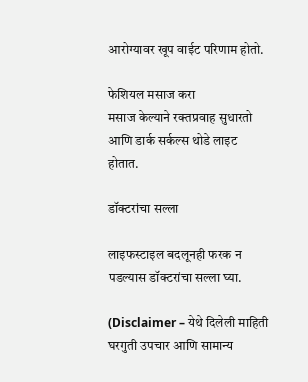आरोग्यावर खूप वाईट परिणाम होतो.

फेशियल मसाज करा
मसाज केल्याने रक्तप्रवाह सुधारतो आणि डार्क सर्कल्स थोडे लाइट होतात.

डॉक्टरांचा सल्ला

लाइफस्टाइल बदलूनही फरक न पडल्यास डॉक्टरांचा सल्ला घ्या.

(Disclaimer – येथे दिलेली माहिती घरगुती उपचार आणि सामान्य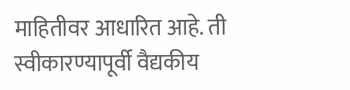माहितीवर आधारित आहे. ती स्वीकारण्यापूर्वी वैद्यकीय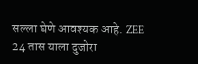सल्ला घेणे आवश्यक आहे. ZEE 24 तास याला दुजोरा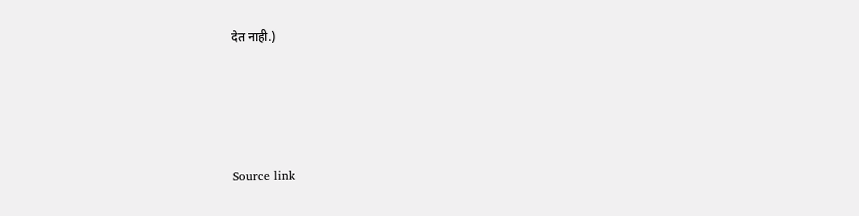देत नाही.)





Source link